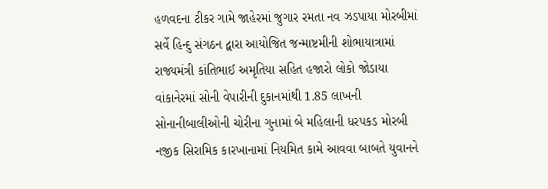હળવદના ટીકર ગામે જાહેરમાં જુગાર રમતા નવ ઝડપાયા મોરબીમાં સર્વે હિન્દુ સંગઠન દ્વારા આયોજિત જન્માષ્ટમીની શોભાયાત્રામાં રાજ્યમંત્રી કાંતિભાઈ અમૃતિયા સહિત હજારો લોકો જોડાયા વાંકાનેરમાં સોની વેપારીની દુકાનમાંથી 1.85 લાખની સોનાનીબાલીઓની ચોરીના ગુનામાં બે મહિલાની ધરપકડ મોરબી નજીક સિરામિક કારખાનામાં નિયમિત કામે આવવા બાબતે યુવાનને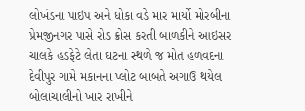લોખંડના પાઇપ અને ધોકા વડે માર માર્યો મોરબીના પ્રેમજીનગર પાસે રોડ ક્રોસ કરતી બાળકીને આઇસર ચાલકે હડફેટે લેતા ઘટના સ્થળે જ મોત હળવદના દેવીપુર ગામે મકાનના પ્લોટ બાબતે અગાઉ થયેલ બોલાચાલીનો ખાર રાખીને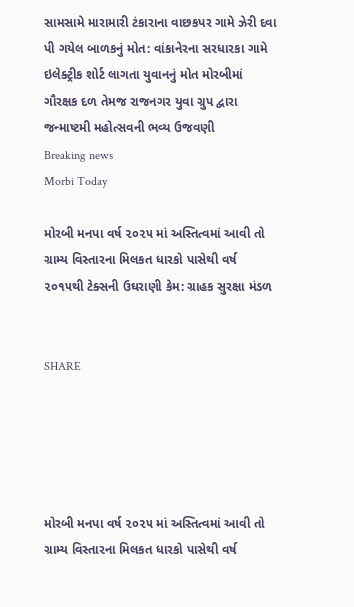સામસામે મારામારી ટંકારાના વાછકપર ગામે ઝેરી દવા પી ગયેલ બાળકનું મોત: વાંકાનેરના સરધારકા ગામે ઇલેક્ટ્રીક શોર્ટ લાગતા યુવાનનું મોત મોરબીમાં ગૌરક્ષક દળ તેમજ રાજનગર યુવા ગ્રુપ દ્વારા જન્માષ્ટમી મહોત્સવની ભવ્ય ઉજવણી
Breaking news
Morbi Today

મોરબી મનપા વર્ષ ૨૦૨૫ માં અસ્તિત્વમાં આવી તો ગ્રામ્ય વિસ્તારના મિલકત ધારકો પાસેથી વર્ષ ૨૦૧૫થી ટેક્સની ઉઘરાણી કેમ: ગ્રાહક સુરક્ષા મંડળ


SHARE





મોરબી મનપા વર્ષ ૨૦૨૫ માં અસ્તિત્વમાં આવી તો ગ્રામ્ય વિસ્તારના મિલકત ધારકો પાસેથી વર્ષ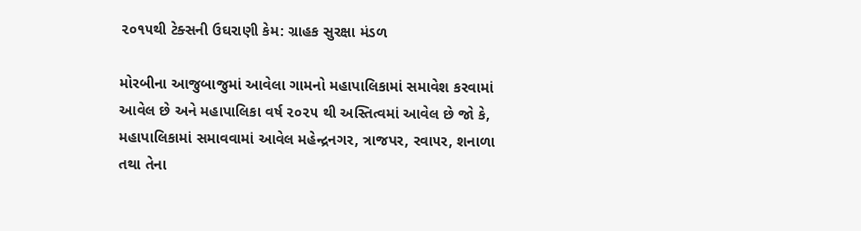૨૦૧૫થી ટેક્સની ઉઘરાણી કેમ: ગ્રાહક સુરક્ષા મંડળ

મોરબીના આજુબાજુમાં આવેલા ગામનો મહાપાલિકામાં સમાવેશ કરવામાં આવેલ છે અને મહાપાલિકા વર્ષ ૨૦૨૫ થી અસ્તિત્વમાં આવેલ છે જો કે, મહાપાલિકામાં સમાવવામાં આવેલ મહેન્દ્રનગર, ત્રાજપર, રવા૫ર, શનાળા તથા તેના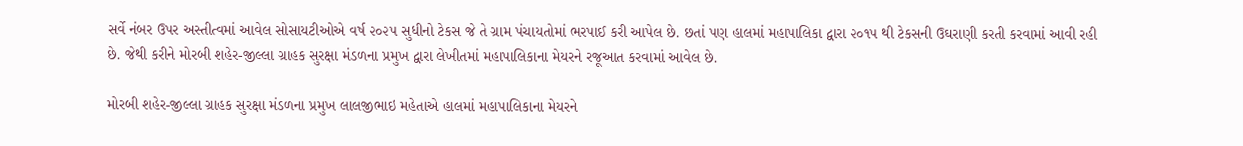સર્વે નંબર ઉપર અસ્તીત્વમાં આવેલ સોસાયટીઓએ વર્ષ ૨૦૨૫ સુધીનો ટેકસ જે તે ગ્રામ પંચાયતોમાં ભરપાઈ કરી આપેલ છે. છતાં પણ હાલમાં મહાપાલિકા દ્વારા ૨૦૧૫ થી ટેકસની ઉઘરાણી કરતી કરવામાં આવી રહી છે. જેથી કરીને મોરબી શહેર-જીલ્લા ગ્રાહક સુરક્ષા મંડળના પ્રમુખ દ્વારા લેખીતમાં મહાપાલિકાના મેયરને રજૂઆત કરવામાં આવેલ છે.

મોરબી શહેર-જીલ્લા ગ્રાહક સુરક્ષા મંડળના પ્રમુખ લાલજીભાઇ મહેતાએ હાલમાં મહાપાલિકાના મેયરને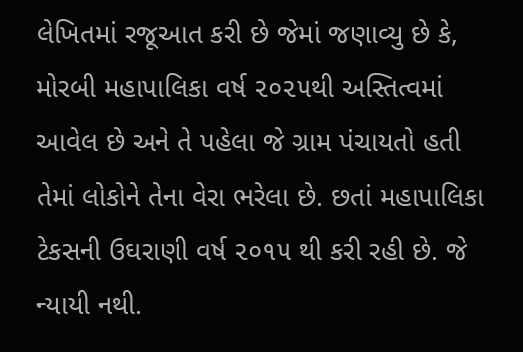લેખિતમાં રજૂઆત કરી છે જેમાં જણાવ્યુ છે કે, મોરબી મહાપાલિકા વર્ષ ૨૦૨૫થી અસ્તિત્વમાં આવેલ છે અને તે પહેલા જે ગ્રામ પંચાયતો હતી તેમાં લોકોને તેના વેરા ભરેલા છે. છતાં મહાપાલિકા ટેકસની ઉઘરાણી વર્ષ ૨૦૧૫ થી કરી રહી છે. જે ન્યાયી નથી.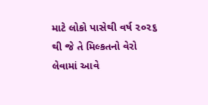માટે લોકો પાસેથી વર્ષ ૨૦૨૬ થી જે તે મિલ્કતનો વેરો લેવામાં આવે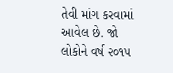તેવી માંગ કરવામાં આવેલ છે. જો લોકોને વર્ષ ૨૦૧૫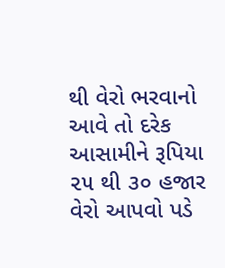થી વેરો ભરવાનો આવે તો દરેક આસામીને રૂપિયા ૨૫ થી ૩૦ હજાર વેરો આપવો પડે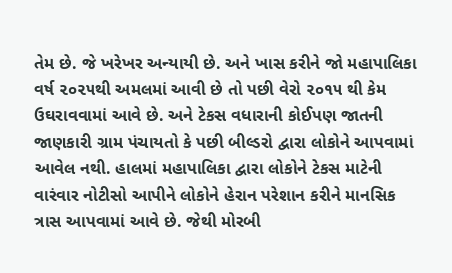તેમ છે. જે ખરેખર અન્યાયી છે. અને ખાસ કરીને જો મહાપાલિકા  વર્ષ ૨૦૨૫થી અમલમાં આવી છે તો પછી વેરો ૨૦૧૫ થી કેમ ઉઘરાવવામાં આવે છે. અને ટેકસ વધારાની કોઈપણ જાતની જાણકારી ગ્રામ પંચાયતો કે પછી બીલ્ડરો દ્વારા લોકોને આપવામાં આવેલ નથી. હાલમાં મહાપાલિકા દ્વારા લોકોને ટેકસ માટેની વારંવાર નોટીસો આપીને લોકોને હેરાન પરેશાન કરીને માનસિક ત્રાસ આપવામાં આવે છે. જેથી મોરબી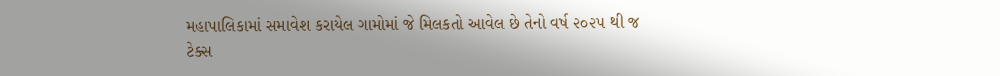મહાપાલિકામાં સમાવેશ કરાયેલ ગામોમાં જે મિલકતો આવેલ છે તેનો વર્ષ ૨૦૨૫ થી જ ટેક્સ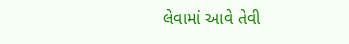લેવામાં આવે તેવી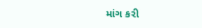માંગ કરી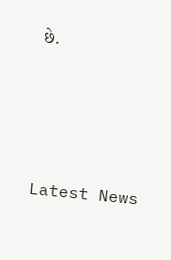છે.




Latest News